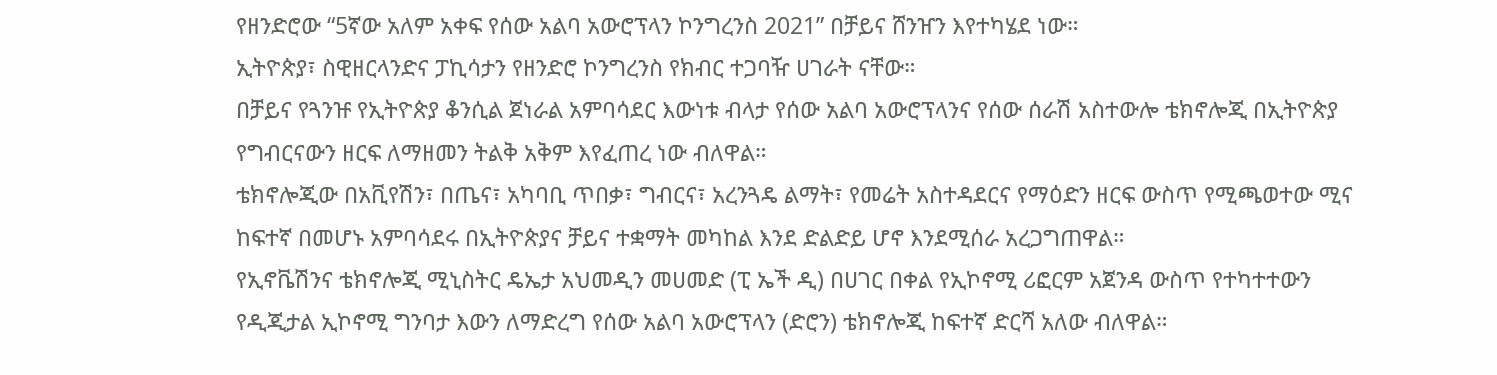የዘንድሮው “5ኛው አለም አቀፍ የሰው አልባ አውሮፕላን ኮንግረንስ 2021” በቻይና ሸንዠን እየተካሄደ ነው።
ኢትዮጵያ፣ ስዊዘርላንድና ፓኪሳታን የዘንድሮ ኮንግረንስ የክብር ተጋባዥ ሀገራት ናቸው።
በቻይና የጓንዡ የኢትዮጵያ ቆንሲል ጀነራል አምባሳደር እውነቱ ብላታ የሰው አልባ አውሮፕላንና የሰው ሰራሽ አስተውሎ ቴክኖሎጂ በኢትዮጵያ የግብርናውን ዘርፍ ለማዘመን ትልቅ አቅም እየፈጠረ ነው ብለዋል።
ቴክኖሎጂው በአቪየሽን፣ በጤና፣ አካባቢ ጥበቃ፣ ግብርና፣ አረንጓዴ ልማት፣ የመሬት አስተዳደርና የማዕድን ዘርፍ ውስጥ የሚጫወተው ሚና ከፍተኛ በመሆኑ አምባሳደሩ በኢትዮጵያና ቻይና ተቋማት መካከል እንደ ድልድይ ሆኖ እንደሚሰራ አረጋግጠዋል።
የኢኖቬሽንና ቴክኖሎጂ ሚኒስትር ዴኤታ አህመዲን መሀመድ (ፒ ኤች ዲ) በሀገር በቀል የኢኮኖሚ ሪፎርም አጀንዳ ውስጥ የተካተተውን የዲጂታል ኢኮኖሚ ግንባታ እውን ለማድረግ የሰው አልባ አውሮፕላን (ድሮን) ቴክኖሎጂ ከፍተኛ ድርሻ አለው ብለዋል።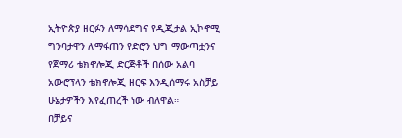ኢትዮጵያ ዘርፉን ለማሳደግና የዲጂታል ኢኮኖሚ ግንባታዋን ለማፋጠን የድሮን ህግ ማውጣቷንና የጀማሪ ቴክኖሎጂ ድርጅቶች በሰው አልባ አውሮፕላን ቴክኖሎጂ ዘርፍ እንዲሰማሩ አስቻይ ሁኔታዎችን እየፈጠረች ነው ብለዋል።
በቻይና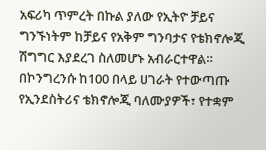አፍሪካ ጥምረት በኩል ያለው የኢትዮ ቻይና ግንኙነትም ከቻይና የአቅም ግንባታና የቴክኖሎጂ ሽግግር እያደረገ ስለመሆኑ አብራርተዋል።
በኮንግረንሱ ከ100 በላይ ሀገራት የተውጣጡ የኢንደስትሪና ቴክኖሎጂ ባለሙያዎች፣ የተቋም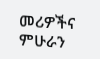መሪዎችና ምሁራን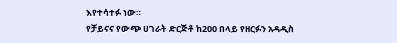እየተሳተፉ ነው።
የቻይናና የውጭ ሀገራት ድርጅቶ ከ200 በላይ የዘርፉን አዳዲስ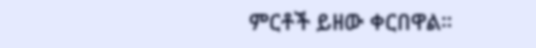ምርቶች ይዘው ቀርበዋል።